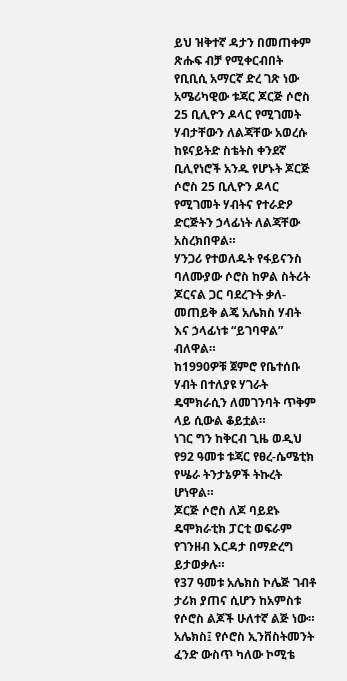ይህ ዝቅተኛ ዳታን በመጠቀም ጽሑፍ ብቻ የሚቀርብበት የቢቢሲ አማርኛ ድረ ገጽ ነው
አሜሪካዊው ቱጃር ጆርጅ ሶሮስ 25 ቢሊዮን ዶላር የሚገመት ሃብታቸውን ለልጃቸው አወረሱ
ከዩናይትድ ስቴትስ ቀንደኛ ቢሊየነሮች አንዱ የሆኑት ጆርጅ ሶሮስ 25 ቢሊዮን ዶላር የሚገመት ሃብትና የተራድዖ ድርጅትን ኃላፊነት ለልጃቸው አስረክበዋል።
ሃንጋሪ የተወለዱት የፋይናንስ ባለሙያው ሶሮስ ከዎል ስትሪት ጆርናል ጋር ባደረጉት ቃለ-መጠይቅ ልጄ አሌክስ ሃብት እና ኃላፊነቱ “ይገባዋል” ብለዋል።
ከ1990ዎቹ ጀምሮ የቤተሰቡ ሃብት በተለያዩ ሃገራት ዴሞክራሲን ለመገንባት ጥቅም ላይ ሲውል ቆይቷል።
ነገር ግን ከቅርብ ጊዜ ወዲህ የ92 ዓመቱ ቱጃር የፀረ-ሴሜቲክ የሤራ ትንታኔዎች ትኩረት ሆነዋል።
ጆርጅ ሶሮስ ለጆ ባይደኑ ዴሞክራቲክ ፓርቲ ወፍራም የገንዘብ እርዳታ በማድረግ ይታወቃሉ።
የ37 ዓመቱ አሌክስ ኮሌጅ ገብቶ ታሪክ ያጠና ሲሆን ከአምስቱ የሶሮስ ልጆች ሁለተኛ ልጅ ነው።
አሌክስ፤ የሶሮስ ኢንቨስትመንት ፈንድ ውስጥ ካለው ኮሚቴ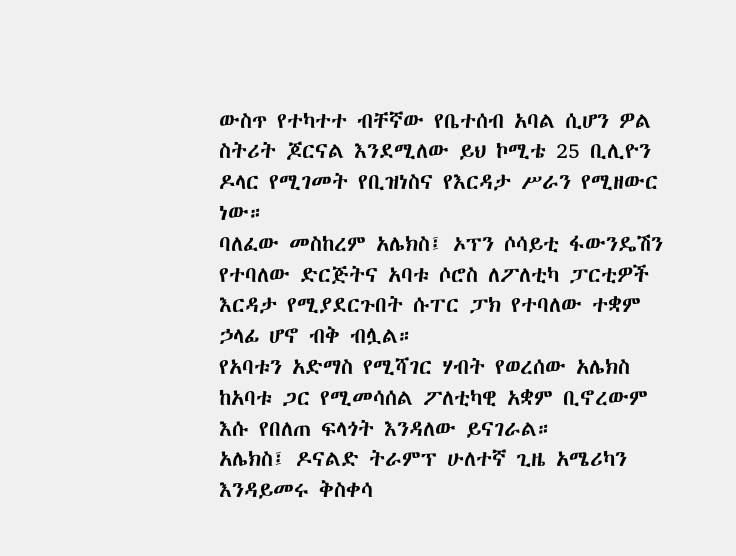ውስጥ የተካተተ ብቸኛው የቤተሰብ አባል ሲሆን ዎል ስትሪት ጆርናል እንደሚለው ይህ ኮሚቴ 25 ቢሊዮን ዶላር የሚገመት የቢዝነስና የእርዳታ ሥራን የሚዘውር ነው።
ባለፈው መስከረም አሌክስ፤ ኦፕን ሶሳይቲ ፋውንዴሽን የተባለው ድርጅትና አባቱ ሶሮስ ለፖለቲካ ፓርቲዎች እርዳታ የሚያደርጉበት ሱፐር ፓክ የተባለው ተቋም ኃላፊ ሆኖ ብቅ ብሏል።
የአባቱን አድማስ የሚሻገር ሃብት የወረሰው አሌክስ ከአባቱ ጋር የሚመሳሰል ፖለቲካዊ አቋም ቢኖረውም እሱ የበለጠ ፍላጎት እንዳለው ይናገራል።
አሌክስ፤ ዶናልድ ትራምፕ ሁለተኛ ጊዜ አሜሪካን እንዳይመሩ ቅስቀሳ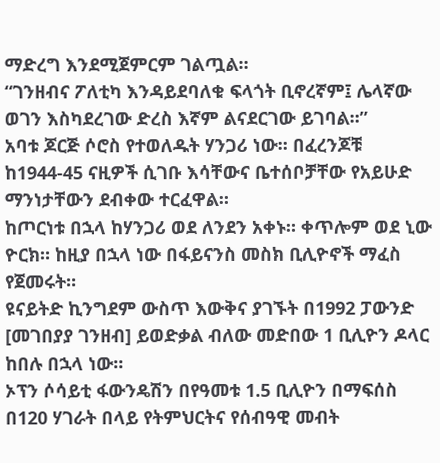ማድረግ እንደሚጀምርም ገልጧል።
“ገንዘብና ፖለቲካ እንዳይደባለቁ ፍላጎት ቢኖረኛም፤ ሌላኛው ወገን እስካደረገው ድረስ እኛም ልናደርገው ይገባል።”
አባቱ ጆርጅ ሶሮስ የተወለዱት ሃንጋሪ ነው። በፈረንጆቹ ከ1944-45 ናዚዎች ሲገቡ እሳቸውና ቤተሰቦቻቸው የአይሁድ ማንነታቸውን ደብቀው ተርፈዋል።
ከጦርነቱ በኋላ ከሃንጋሪ ወደ ለንደን አቀኑ። ቀጥሎም ወደ ኒው ዮርክ። ከዚያ በኋላ ነው በፋይናንስ መስክ ቢሊዮኖች ማፈስ የጀመሩት።
ዩናይትድ ኪንግደም ውስጥ እውቅና ያገኙት በ1992 ፓውንድ [መገበያያ ገንዘብ] ይወድቃል ብለው መድበው 1 ቢሊዮን ዶላር ከበሉ በኋላ ነው።
ኦፕን ሶሳይቲ ፋውንዴሽን በየዓመቱ 1.5 ቢሊዮን በማፍሰስ በ120 ሃገራት በላይ የትምህርትና የሰብዓዊ መብት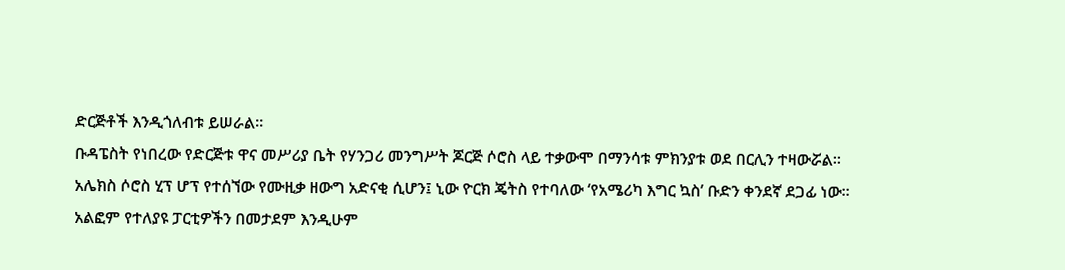ድርጅቶች እንዲጎለብቱ ይሠራል።
ቡዳፔስት የነበረው የድርጅቱ ዋና መሥሪያ ቤት የሃንጋሪ መንግሥት ጆርጅ ሶሮስ ላይ ተቃውሞ በማንሳቱ ምክንያቱ ወደ በርሊን ተዛውሯል።
አሌክስ ሶሮስ ሂፕ ሆፕ የተሰኘው የሙዚቃ ዘውግ አድናቂ ሲሆን፤ ኒው ዮርክ ጄትስ የተባለው ‘የአሜሪካ እግር ኳስ’ ቡድን ቀንደኛ ደጋፊ ነው።
አልፎም የተለያዩ ፓርቲዎችን በመታደም እንዲሁም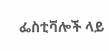ፌስቲቫሎች ላይ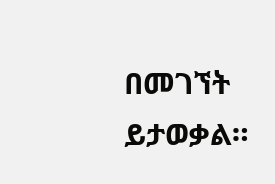በመገኘት ይታወቃል።